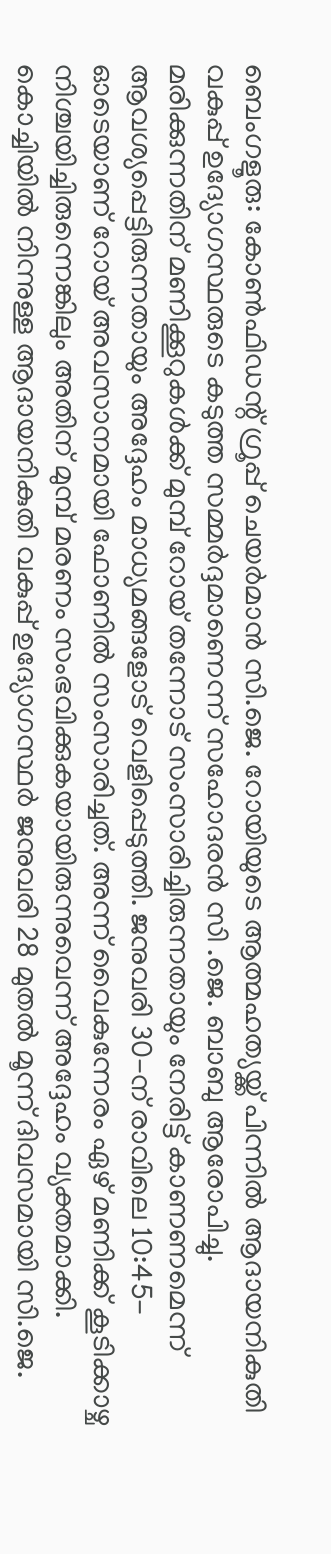ബെംഗളൂരു: കോൺഫിഡന്റ് ഗ്രൂപ്പ് ചെയർമാൻ സി.ജെ. റോയിയുടെ ആത്മഹത്യയ്ക്ക് പിന്നിൽ ആദായനികുതി വകുപ്പ് ഉദ്യോഗസ്ഥരുടെ കടുത്ത സമ്മർദ്ദമാണെന്ന് സഹോദരൻ സി .ജെ. ബാബു ആരോപിച്ചു. മരിക്കുന്നതിന് മണിക്കൂറുകൾക്ക് മുമ്പ് റോയ് തന്നോട് സംസാരിച്ചിരുന്നതായും നേരിട്ട് കാണണമെന്ന് ആവശ്യപ്പെട്ടിരുന്നതായും അദ്ദേഹം മാധ്യമങ്ങളോട് വെളിപ്പെടുത്തി. ജനുവരി 30-ന് രാവിലെ 10:45-ഓടെയാണ് റോയ് അവസാനമായി ഫോണിൽ സംസാരിച്ചത്. അന്ന് വൈകുന്നേരം ഏഴ് മണിക്ക് കൂടിക്കാഴ്ച നിശ്ചയിച്ചിരുന്നെങ്കിലും അതിന് മുമ്പ് മരണം സംഭവിക്കുകയായിരുന്നുവെന്ന് അദ്ദേഹം വ്യക്തമാക്കി.
കൊച്ചിയിൽ നിന്നുള്ള ആദായനികുതി വകുപ്പ് ഉദ്യോഗസ്ഥർ ജനുവരി 28 മുതൽ മൂന്ന് ദിവസമായി സി.ജെ.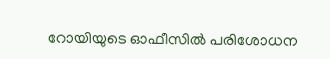റോയിയുടെ ഓഫീസിൽ പരിശോധന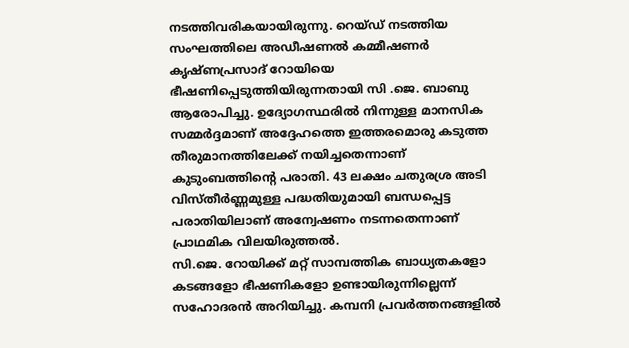നടത്തിവരികയായിരുന്നു. റെയ്ഡ് നടത്തിയ സംഘത്തിലെ അഡീഷണൽ കമ്മീഷണർ കൃഷ്ണപ്രസാദ് റോയിയെ ഭീഷണിപ്പെടുത്തിയിരുന്നതായി സി .ജെ. ബാബു ആരോപിച്ചു. ഉദ്യോഗസ്ഥരിൽ നിന്നുള്ള മാനസിക സമ്മർദ്ദമാണ് അദ്ദേഹത്തെ ഇത്തരമൊരു കടുത്ത തീരുമാനത്തിലേക്ക് നയിച്ചതെന്നാണ് കുടുംബത്തിന്റെ പരാതി. 43 ലക്ഷം ചതുരശ്ര അടി വിസ്തീർണ്ണമുള്ള പദ്ധതിയുമായി ബന്ധപ്പെട്ട പരാതിയിലാണ് അന്വേഷണം നടന്നതെന്നാണ് പ്രാഥമിക വിലയിരുത്തൽ.
സി.ജെ. റോയിക്ക് മറ്റ് സാമ്പത്തിക ബാധ്യതകളോ കടങ്ങളോ ഭീഷണികളോ ഉണ്ടായിരുന്നില്ലെന്ന് സഹോദരൻ അറിയിച്ചു. കമ്പനി പ്രവർത്തനങ്ങളിൽ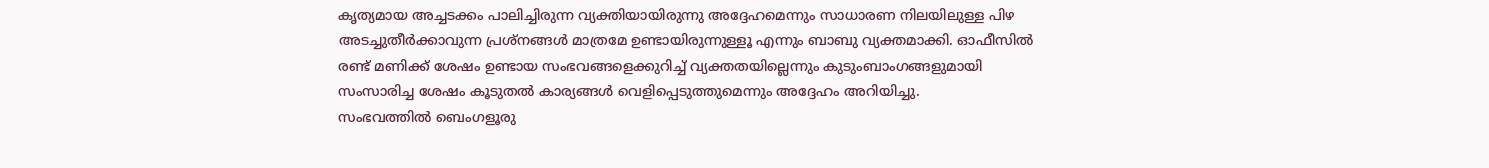കൃത്യമായ അച്ചടക്കം പാലിച്ചിരുന്ന വ്യക്തിയായിരുന്നു അദ്ദേഹമെന്നും സാധാരണ നിലയിലുള്ള പിഴ അടച്ചുതീർക്കാവുന്ന പ്രശ്നങ്ങൾ മാത്രമേ ഉണ്ടായിരുന്നുള്ളൂ എന്നും ബാബു വ്യക്തമാക്കി. ഓഫീസിൽ രണ്ട് മണിക്ക് ശേഷം ഉണ്ടായ സംഭവങ്ങളെക്കുറിച്ച് വ്യക്തതയില്ലെന്നും കുടുംബാംഗങ്ങളുമായി സംസാരിച്ച ശേഷം കൂടുതൽ കാര്യങ്ങൾ വെളിപ്പെടുത്തുമെന്നും അദ്ദേഹം അറിയിച്ചു.
സംഭവത്തിൽ ബെംഗളൂരു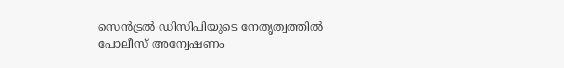സെൻട്രൽ ഡിസിപിയുടെ നേതൃത്വത്തിൽ പോലീസ് അന്വേഷണം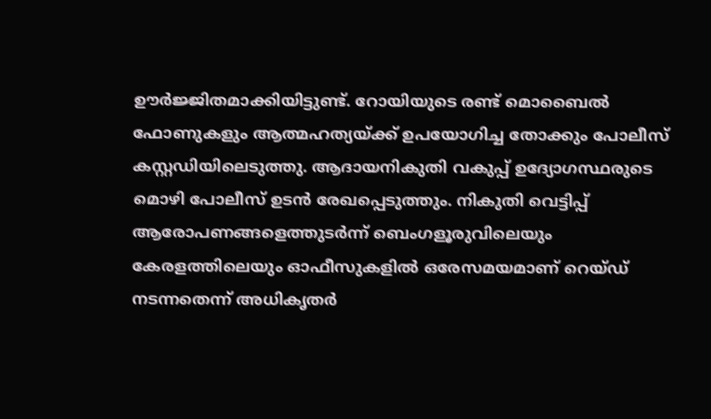ഊർജ്ജിതമാക്കിയിട്ടുണ്ട്. റോയിയുടെ രണ്ട് മൊബൈൽ ഫോണുകളും ആത്മഹത്യയ്ക്ക് ഉപയോഗിച്ച തോക്കും പോലീസ് കസ്റ്റഡിയിലെടുത്തു. ആദായനികുതി വകുപ്പ് ഉദ്യോഗസ്ഥരുടെ മൊഴി പോലീസ് ഉടൻ രേഖപ്പെടുത്തും. നികുതി വെട്ടിപ്പ് ആരോപണങ്ങളെത്തുടർന്ന് ബെംഗളൂരുവിലെയും കേരളത്തിലെയും ഓഫീസുകളിൽ ഒരേസമയമാണ് റെയ്ഡ് നടന്നതെന്ന് അധികൃതർ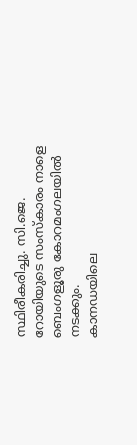സ്ഥിരീകരിച്ചു. സി.ജെ. റോയിയുടെ സംസ്കാരം നാളെ ബെംഗളൂരു കോറമംഗലയിൽ നടക്കും.
കാനഡയിലെ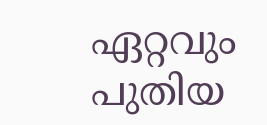ഏറ്റവും പുതിയ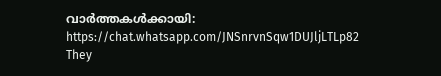വാർത്തകൾക്കായി: https://chat.whatsapp.com/JNSnrvnSqw1DUJljLTLp82
They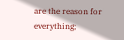are the reason for everything;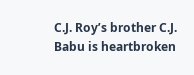C.J. Roy’s brother C.J. Babu is heartbroken